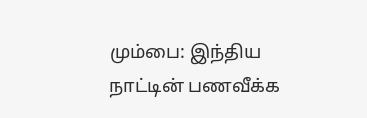மும்பை: இந்திய நாட்டின் பணவீக்க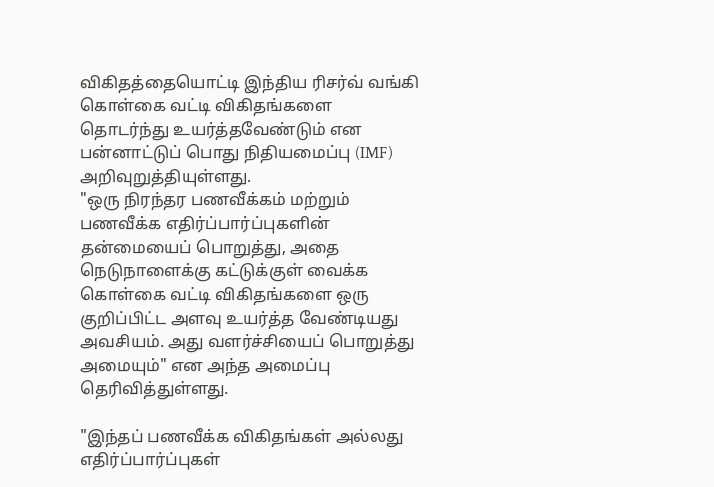விகிதத்தையொட்டி இந்திய ரிசர்வ் வங்கி கொள்கை வட்டி விகிதங்களை தொடர்ந்து உயர்த்தவேண்டும் என பன்னாட்டுப் பொது நிதியமைப்பு (IMF) அறிவுறுத்தியுள்ளது.
"ஒரு நிரந்தர பணவீக்கம் மற்றும் பணவீக்க எதிர்ப்பார்ப்புகளின் தன்மையைப் பொறுத்து, அதை நெடுநாளைக்கு கட்டுக்குள் வைக்க கொள்கை வட்டி விகிதங்களை ஒரு குறிப்பிட்ட அளவு உயர்த்த வேண்டியது அவசியம். அது வளர்ச்சியைப் பொறுத்து அமையும்" என அந்த அமைப்பு தெரிவித்துள்ளது.

"இந்தப் பணவீக்க விகிதங்கள் அல்லது எதிர்ப்பார்ப்புகள்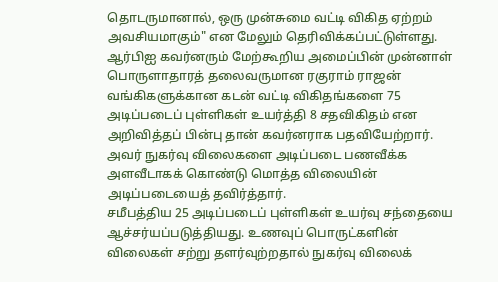தொடருமானால், ஒரு முன்சுமை வட்டி விகித ஏற்றம் அவசியமாகும்" என மேலும் தெரிவிக்கப்பட்டுள்ளது.
ஆர்பிஐ கவர்னரும் மேற்கூறிய அமைப்பின் முன்னாள் பொருளாதாரத் தலைவருமான ரகுராம் ராஜன் வங்கிகளுக்கான கடன் வட்டி விகிதங்களை 75 அடிப்படைப் புள்ளிகள் உயர்த்தி 8 சதவிகிதம் என அறிவித்தப் பின்பு தான் கவர்னராக பதவியேற்றார். அவர் நுகர்வு விலைகளை அடிப்படை பணவீக்க அளவீடாகக் கொண்டு மொத்த விலையின் அடிப்படையைத் தவிர்த்தார்.
சமீபத்திய 25 அடிப்படைப் புள்ளிகள் உயர்வு சந்தையை ஆச்சர்யப்படுத்தியது. உணவுப் பொருட்களின் விலைகள் சற்று தளர்வுற்றதால் நுகர்வு விலைக்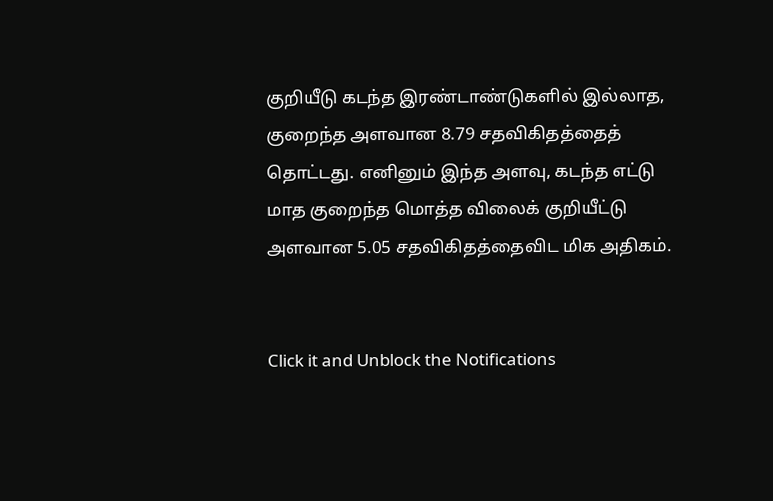குறியீடு கடந்த இரண்டாண்டுகளில் இல்லாத, குறைந்த அளவான 8.79 சதவிகிதத்தைத் தொட்டது. எனினும் இந்த அளவு, கடந்த எட்டு மாத குறைந்த மொத்த விலைக் குறியீட்டு அளவான 5.05 சதவிகிதத்தைவிட மிக அதிகம்.


Click it and Unblock the Notifications